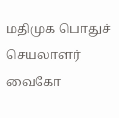மதிமுக பொதுச் செயலாளர் வைகோ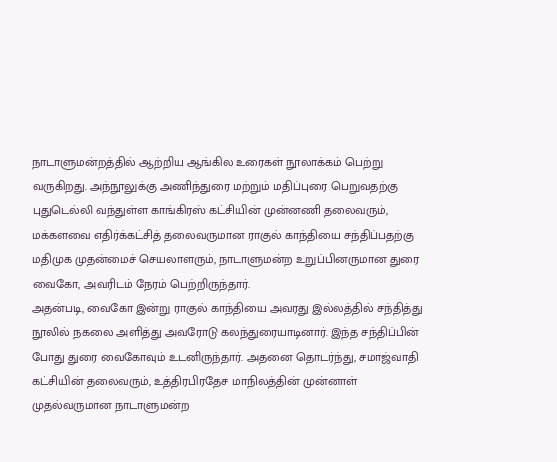நாடாளுமன்றத்தில் ஆற்றிய ஆங்கில உரைகள் நூலாக்கம் பெற்று வருகிறது. அந்நூலுக்கு அணிந்துரை மற்றும் மதிப்புரை பெறுவதற்கு புதுடெல்லி வந்துள்ள காங்கிரஸ் கட்சியின் முன்னணி தலைவரும், மக்களவை எதிர்க்கட்சித் தலைவருமான ராகுல் காந்தியை சந்திப்பதற்கு மதிமுக முதன்மைச் செயலாளரும், நாடாளுமன்ற உறுப்பினருமான துரை வைகோ, அவரிடம் நேரம் பெற்றிருந்தார்.
அதன்படி, வைகோ இன்று ராகுல் காந்தியை அவரது இல்லத்தில் சந்தித்து நூலில் நகலை அளித்து அவரோடு கலந்துரையாடினார். இந்த சந்திப்பின் போது துரை வைகோவும் உடனிருந்தார். அதனை தொடர்ந்து, சமாஜ்வாதி கட்சியின் தலைவரும், உத்திரபிரதேச மாநிலத்தின் முன்னாள் முதல்வருமான நாடாளுமன்ற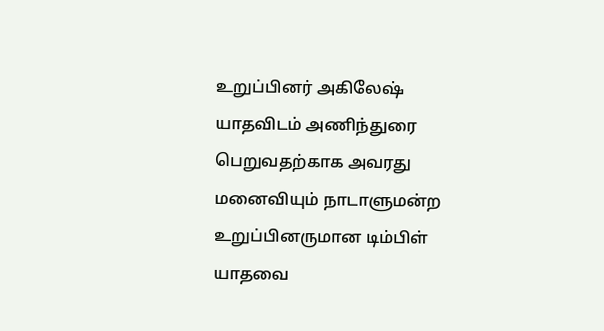உறுப்பினர் அகிலேஷ் யாதவிடம் அணிந்துரை பெறுவதற்காக அவரது மனைவியும் நாடாளுமன்ற உறுப்பினருமான டிம்பிள் யாதவை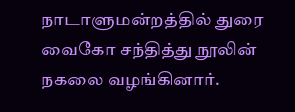நாடாளுமன்றத்தில் துரை வைகோ சந்தித்து நூலின் நகலை வழங்கினார்.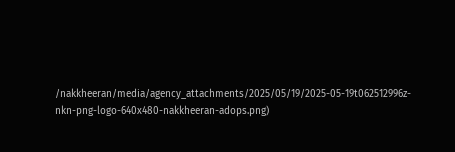/nakkheeran/media/agency_attachments/2025/05/19/2025-05-19t062512996z-nkn-png-logo-640x480-nakkheeran-adops.png)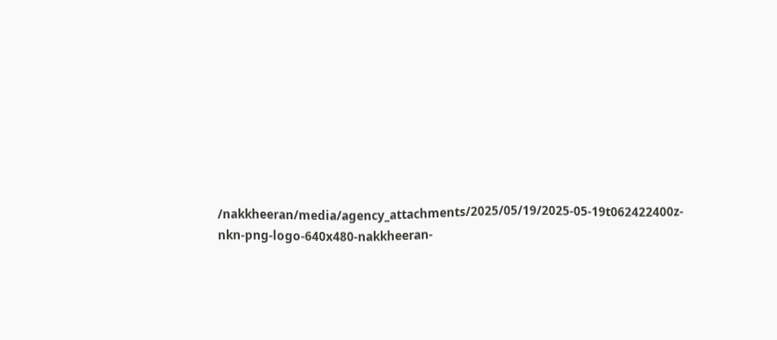/nakkheeran/media/agency_attachments/2025/05/19/2025-05-19t062422400z-nkn-png-logo-640x480-nakkheeran-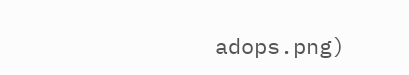adops.png)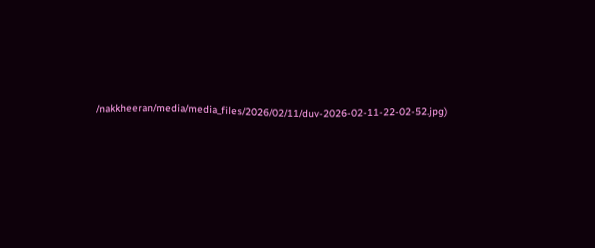/nakkheeran/media/media_files/2026/02/11/duv-2026-02-11-22-02-52.jpg)